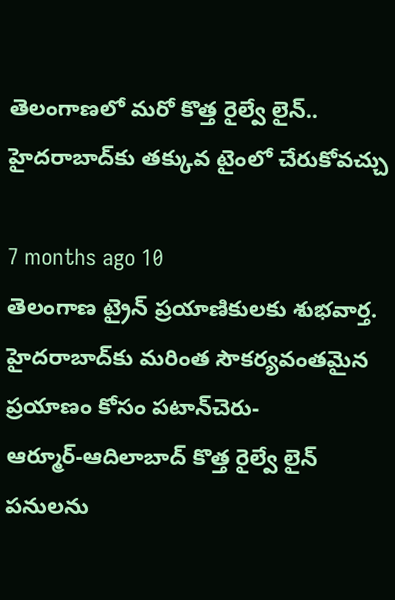తెలంగాణలో మరో కొత్త రైల్వే లైన్.. హైదరాబాద్‌కు తక్కువ టైంలో చేరుకోవచ్చు

7 months ago 10
తెలంగాణ ట్రైన్ ప్రయాణికులకు శుభవార్త. హైదరాబాద్‌కు మరింత సౌకర్యవంతమైన ప్రయాణం కోసం పటాన్‌చెరు-ఆర్మూర్‌-ఆదిలాబాద్‌ కొత్త రైల్వే లైన్ పనులను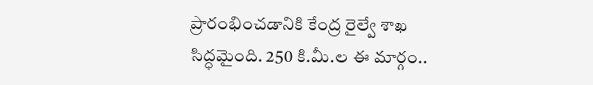ప్రారంభించడానికి కేంద్ర రైల్వే శాఖ సిద్ధమైంది. 250 కి.మీ.ల ఈ మార్గం..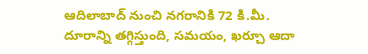ఆదిలాబాద్ నుంచి నగరానికి 72 కి.మీ. దూరాన్ని తగ్గిస్తుంది, సమయం, ఖర్చూ ఆదా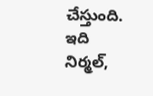చేస్తుంది. ఇది నిర్మల్,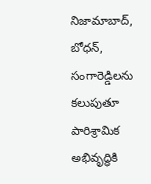నిజామాబాద్, బోధన్, సంగారెడ్డిలను కలుపుతూ పారిశ్రామిక అభివృద్ధికి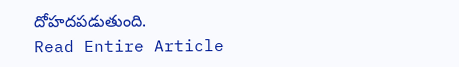దోహదపడుతుంది.
Read Entire Article